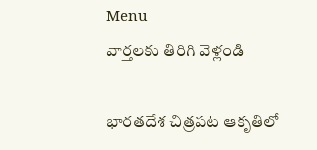Menu
వార్తలకు తిరిగి వెళ్లండి

భారతదేశ చిత్రపట ఆకృతిలో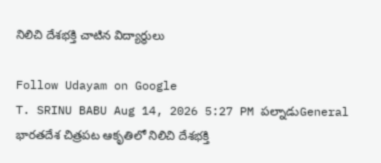నిలిచి దేశభక్తి చాటిన విద్యార్థులు

Follow Udayam on Google
T. SRINU BABU Aug 14, 2026 5:27 PM పల్నాడుGeneral
భారతదేశ చిత్రపట ఆకృతిలో నిలిచి దేశభక్తి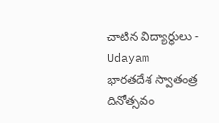చాటిన విద్యార్థులు - Udayam
భారతదేశ స్వాతంత్ర దినోత్సవం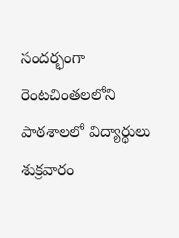సందర్భంగా రెంటచింతలలోని పాఠశాలలో విద్యార్థులు శుక్రవారం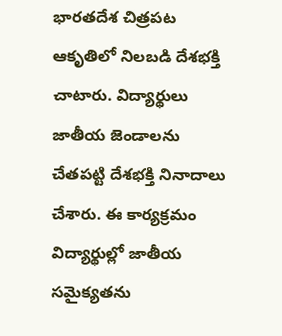భారతదేశ చిత్రపట ఆకృతిలో నిలబడి దేశభక్తి చాటారు. విద్యార్థులు జాతీయ జెండాలను చేతపట్టి దేశభక్తి నినాదాలు చేశారు. ఈ కార్యక్రమం విద్యార్థుల్లో జాతీయ సమైక్యతను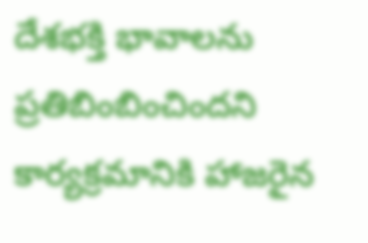దేశభక్తి భావాలను ప్రతిబింబించిందని కార్యక్రమానికి హాజరైన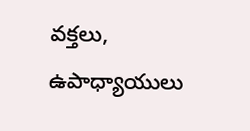వక్తలు, ఉపాధ్యాయులు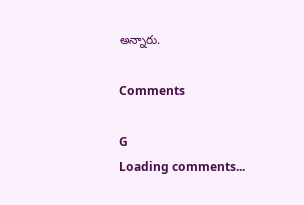అన్నారు.

Comments

G
Loading comments...